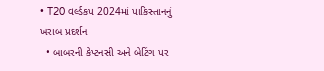• T20 વર્લ્ડકપ 2024માં પાકિસ્તાનનું ખરાબ પ્રદર્શન
  • બાબરની કેપ્ટનસી અને બેટિંગ પર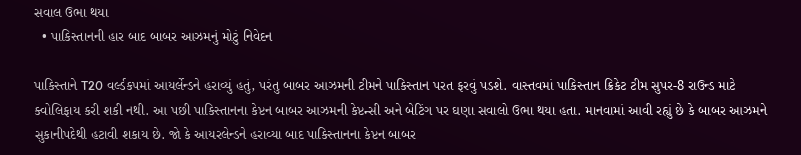સવાલ ઉભા થયા
  • પાકિસ્તાનની હાર બાદ બાબર આઝમનું મોટું નિવેદન

પાકિસ્તાને T20 વર્લ્ડકપમાં આયર્લેન્ડને હરાવ્યું હતું, પરંતુ બાબર આઝમની ટીમને પાકિસ્તાન પરત ફરવું પડશે. વાસ્તવમાં પાકિસ્તાન ક્રિકેટ ટીમ સુપર-8 રાઉન્ડ માટે ક્વોલિફાય કરી શકી નથી. આ પછી પાકિસ્તાનના કેપ્ટન બાબર આઝમની કેપ્ટન્સી અને બેટિંગ પર ઘણા સવાલો ઉભા થયા હતા. માનવામાં આવી રહ્યું છે કે બાબર આઝમને સુકાનીપદેથી હટાવી શકાય છે. જો કે આયરલેન્ડને હરાવ્યા બાદ પાકિસ્તાનના કેપ્ટન બાબર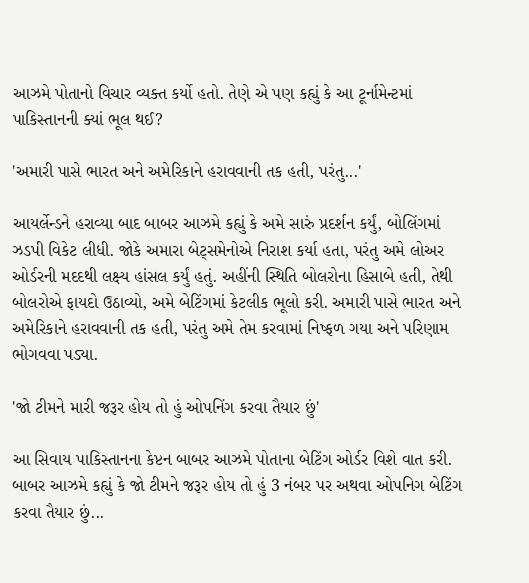આઝમે પોતાનો વિચાર વ્યક્ત કર્યો હતો. તેણે એ પણ કહ્યું કે આ ટૂર્નામેન્ટમાં પાકિસ્તાનની ક્યાં ભૂલ થઈ?

'અમારી પાસે ભારત અને અમેરિકાને હરાવવાની તક હતી, પરંતુ...'

આયર્લેન્ડને હરાવ્યા બાદ બાબર આઝમે કહ્યું કે અમે સારું પ્રદર્શન કર્યું, બોલિંગમાં ઝડપી વિકેટ લીધી. જોકે અમારા બેટ્સમેનોએ નિરાશ કર્યા હતા, પરંતુ અમે લોઅર ઓર્ડરની મદદથી લક્ષ્ય હાંસલ કર્યું હતું. અહીંની સ્થિતિ બોલરોના હિસાબે હતી, તેથી બોલરોએ ફાયદો ઉઠાવ્યો, અમે બેટિંગમાં કેટલીક ભૂલો કરી. અમારી પાસે ભારત અને અમેરિકાને હરાવવાની તક હતી, પરંતુ અમે તેમ કરવામાં નિષ્ફળ ગયા અને પરિણામ ભોગવવા પડ્યા.

'જો ટીમને મારી જરૂર હોય તો હું ઓપનિંગ કરવા તૈયાર છું'

આ સિવાય પાકિસ્તાનના કેપ્ટન બાબર આઝમે પોતાના બેટિંગ ઓર્ડર વિશે વાત કરી. બાબર આઝમે કહ્યું કે જો ટીમને જરૂર હોય તો હું 3 નંબર પર અથવા ઓપનિગ બેટિંગ કરવા તૈયાર છું...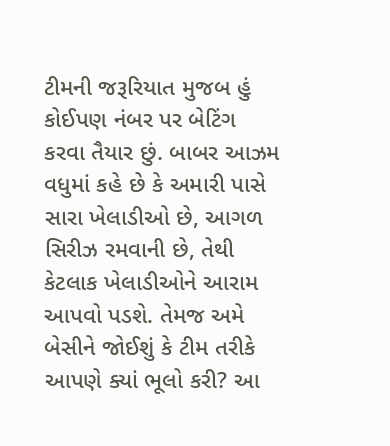ટીમની જરૂરિયાત મુજબ હું કોઈપણ નંબર પર બેટિંગ કરવા તૈયાર છું. બાબર આઝમ વધુમાં કહે છે કે અમારી પાસે સારા ખેલાડીઓ છે, આગળ સિરીઝ રમવાની છે, તેથી કેટલાક ખેલાડીઓને આરામ આપવો પડશે. તેમજ અમે બેસીને જોઈશું કે ટીમ તરીકે આપણે ક્યાં ભૂલો કરી? આ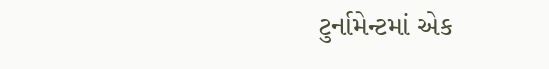ટુર્નામેન્ટમાં એક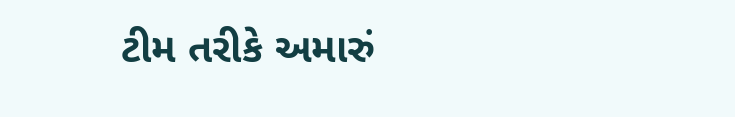ટીમ તરીકે અમારું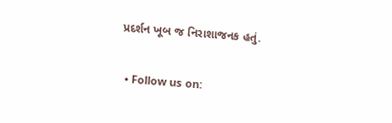પ્રદર્શન ખૂબ જ નિરાશાજનક હતું.

  • Follow us on: